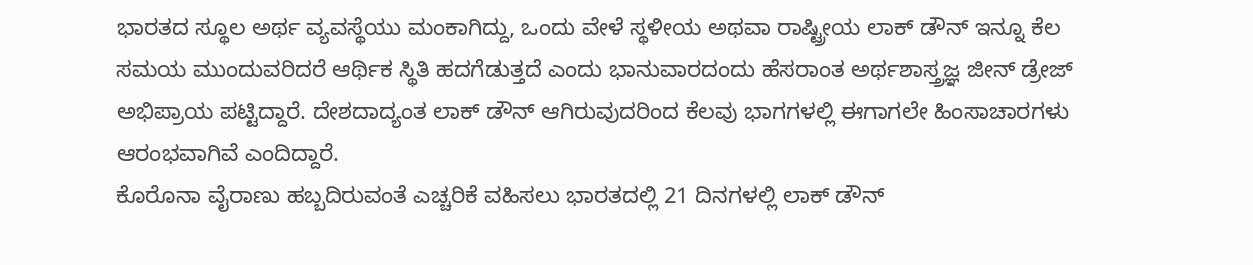ಭಾರತದ ಸ್ಥೂಲ ಅರ್ಥ ವ್ಯವಸ್ಥೆಯು ಮಂಕಾಗಿದ್ದು, ಒಂದು ವೇಳೆ ಸ್ಥಳೀಯ ಅಥವಾ ರಾಷ್ಟ್ರೀಯ ಲಾಕ್ ಡೌನ್ ಇನ್ನೂ ಕೆಲ ಸಮಯ ಮುಂದುವರಿದರೆ ಆರ್ಥಿಕ ಸ್ಥಿತಿ ಹದಗೆಡುತ್ತದೆ ಎಂದು ಭಾನುವಾರದಂದು ಹೆಸರಾಂತ ಅರ್ಥಶಾಸ್ತ್ರಜ್ಞ ಜೀನ್ ಡ್ರೇಜ್ ಅಭಿಪ್ರಾಯ ಪಟ್ಟಿದ್ದಾರೆ. ದೇಶದಾದ್ಯಂತ ಲಾಕ್ ಡೌನ್ ಆಗಿರುವುದರಿಂದ ಕೆಲವು ಭಾಗಗಳಲ್ಲಿ ಈಗಾಗಲೇ ಹಿಂಸಾಚಾರಗಳು ಆರಂಭವಾಗಿವೆ ಎಂದಿದ್ದಾರೆ.
ಕೊರೊನಾ ವೈರಾಣು ಹಬ್ಬದಿರುವಂತೆ ಎಚ್ಚರಿಕೆ ವಹಿಸಲು ಭಾರತದಲ್ಲಿ 21 ದಿನಗಳಲ್ಲಿ ಲಾಕ್ ಡೌನ್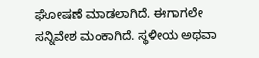ಘೋಷಣೆ ಮಾಡಲಾಗಿದೆ. ಈಗಾಗಲೇ ಸನ್ನಿವೇಶ ಮಂಕಾಗಿದೆ. ಸ್ಥಳೀಯ ಅಥವಾ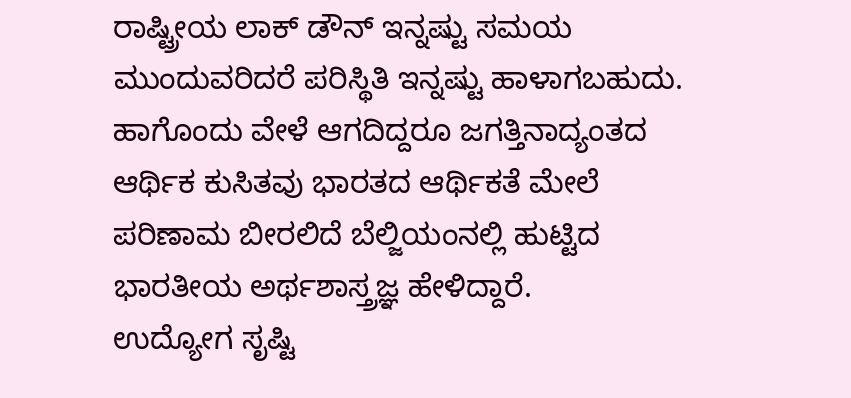ರಾಷ್ಟ್ರೀಯ ಲಾಕ್ ಡೌನ್ ಇನ್ನಷ್ಟು ಸಮಯ ಮುಂದುವರಿದರೆ ಪರಿಸ್ಥಿತಿ ಇನ್ನಷ್ಟು ಹಾಳಾಗಬಹುದು. ಹಾಗೊಂದು ವೇಳೆ ಆಗದಿದ್ದರೂ ಜಗತ್ತಿನಾದ್ಯಂತದ ಆರ್ಥಿಕ ಕುಸಿತವು ಭಾರತದ ಆರ್ಥಿಕತೆ ಮೇಲೆ ಪರಿಣಾಮ ಬೀರಲಿದೆ ಬೆಲ್ಜಿಯಂನಲ್ಲಿ ಹುಟ್ಟಿದ ಭಾರತೀಯ ಅರ್ಥಶಾಸ್ತ್ರಜ್ಞ ಹೇಳಿದ್ದಾರೆ.
ಉದ್ಯೋಗ ಸೃಷ್ಟಿ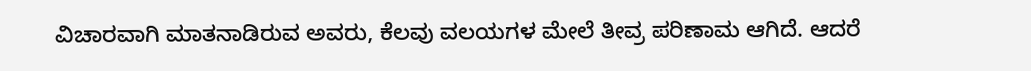ವಿಚಾರವಾಗಿ ಮಾತನಾಡಿರುವ ಅವರು, ಕೆಲವು ವಲಯಗಳ ಮೇಲೆ ತೀವ್ರ ಪರಿಣಾಮ ಆಗಿದೆ. ಆದರೆ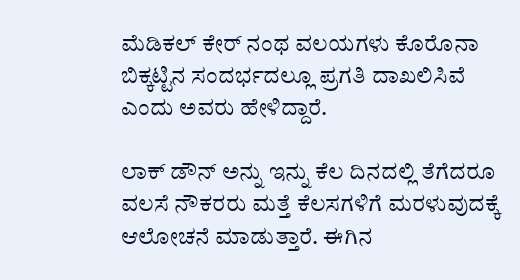ಮೆಡಿಕಲ್ ಕೇರ್ ನಂಥ ವಲಯಗಳು ಕೊರೊನಾ ಬಿಕ್ಕಟ್ಟಿನ ಸಂದರ್ಭದಲ್ಲೂ ಪ್ರಗತಿ ದಾಖಲಿಸಿವೆ ಎಂದು ಅವರು ಹೇಳಿದ್ದಾರೆ.

ಲಾಕ್ ಡೌನ್ ಅನ್ನು ಇನ್ನು ಕೆಲ ದಿನದಲ್ಲಿ ತೆಗೆದರೂ ವಲಸೆ ನೌಕರರು ಮತ್ತೆ ಕೆಲಸಗಳಿಗೆ ಮರಳುವುದಕ್ಕೆ ಆಲೋಚನೆ ಮಾಡುತ್ತಾರೆ. ಈಗಿನ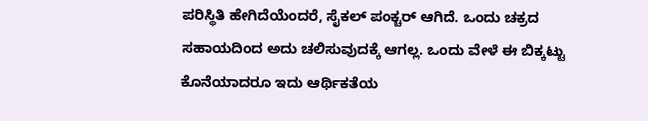ಪರಿಸ್ಥಿತಿ ಹೇಗಿದೆಯೆಂದರೆ, ಸೈಕಲ್ ಪಂಕ್ಚರ್ ಆಗಿದೆ. ಒಂದು ಚಕ್ರದ ಸಹಾಯದಿಂದ ಅದು ಚಲಿಸುವುದಕ್ಕೆ ಆಗಲ್ಲ. ಒಂದು ವೇಳೆ ಈ ಬಿಕ್ಕಟ್ಟು ಕೊನೆಯಾದರೂ ಇದು ಆರ್ಥಿಕತೆಯ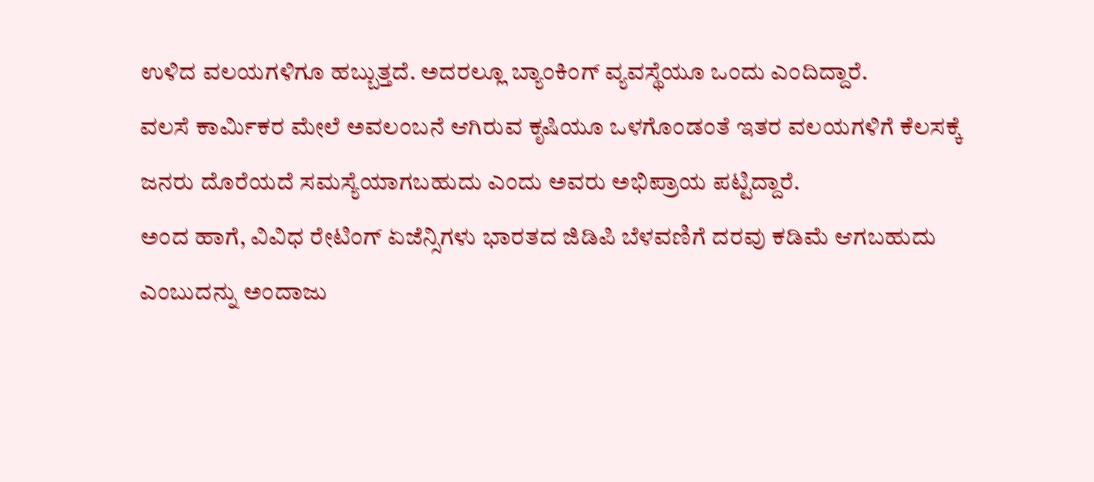ಉಳಿದ ವಲಯಗಳಿಗೂ ಹಬ್ಬುತ್ತದೆ. ಅದರಲ್ಲೂ ಬ್ಯಾಂಕಿಂಗ್ ವ್ಯವಸ್ಥೆಯೂ ಒಂದು ಎಂದಿದ್ದಾರೆ.
ವಲಸೆ ಕಾರ್ಮಿಕರ ಮೇಲೆ ಅವಲಂಬನೆ ಆಗಿರುವ ಕೃಷಿಯೂ ಒಳಗೊಂಡಂತೆ ಇತರ ವಲಯಗಳಿಗೆ ಕೆಲಸಕ್ಕೆ ಜನರು ದೊರೆಯದೆ ಸಮಸ್ಯೆಯಾಗಬಹುದು ಎಂದು ಅವರು ಅಭಿಪ್ರಾಯ ಪಟ್ಟಿದ್ದಾರೆ.
ಅಂದ ಹಾಗೆ, ವಿವಿಧ ರೇಟಿಂಗ್ ಏಜೆನ್ಸಿಗಳು ಭಾರತದ ಜಿಡಿಪಿ ಬೆಳವಣಿಗೆ ದರವು ಕಡಿಮೆ ಆಗಬಹುದು ಎಂಬುದನ್ನು ಅಂದಾಜು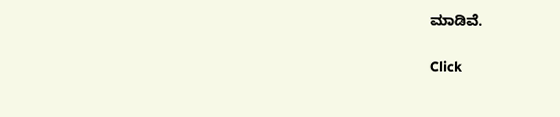ಮಾಡಿವೆ.


Click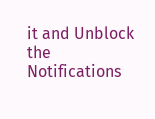it and Unblock the Notifications